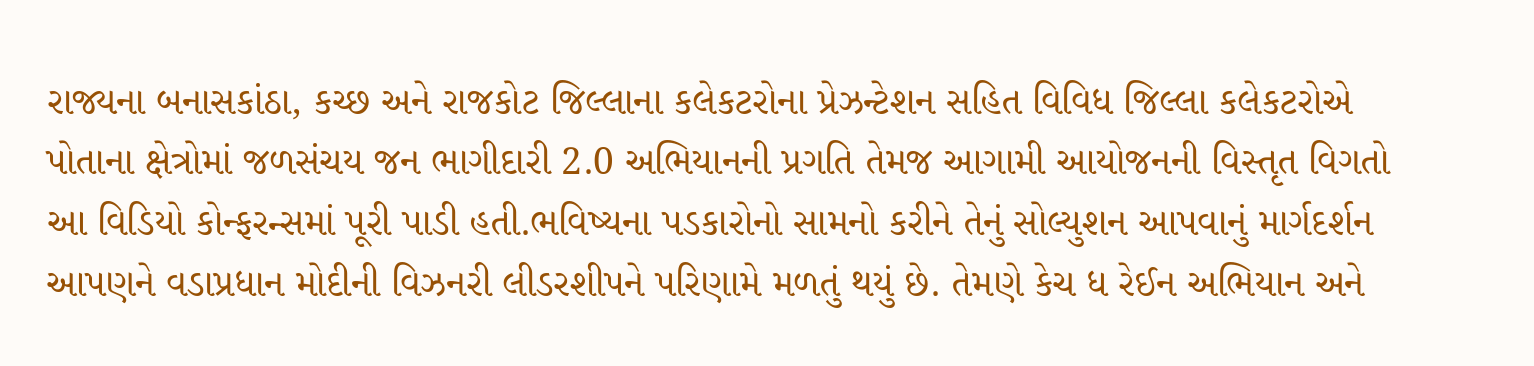રાજ્યના બનાસકાંઠા, કચ્છ અને રાજકોટ જિલ્લાના કલેકટરોના પ્રેઝન્ટેશન સહિત વિવિધ જિલ્લા કલેકટરોએ પોતાના ક્ષેત્રોમાં જળસંચય જન ભાગીદારી 2.0 અભિયાનની પ્રગતિ તેમજ આગામી આયોજનની વિસ્તૃત વિગતો આ વિડિયો કોન્ફરન્સમાં પૂરી પાડી હતી.ભવિષ્યના પડકારોનો સામનો કરીને તેનું સોલ્યુશન આપવાનું માર્ગદર્શન આપણને વડાપ્રધાન મોદીની વિઝનરી લીડરશીપને પરિણામે મળતું થયું છે. તેમણે કેચ ધ રેઈન અભિયાન અને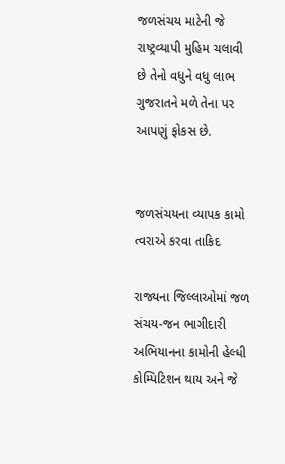જળસંચય માટેની જે રાષ્ટ્રવ્યાપી મુહિમ ચલાવી છે તેનો વધુને વધુ લાભ ગુજરાતને મળે તેના પર આપણું ફોકસ છે.


જળસંચયના વ્યાપક કામો ત્વરાએ કરવા તાકિદ

રાજ્યના જિલ્લાઓમાં જળ સંચય-જન ભાગીદારી અભિયાનના કામોની હેલ્ધી કોમ્પિટિશન થાય અને જે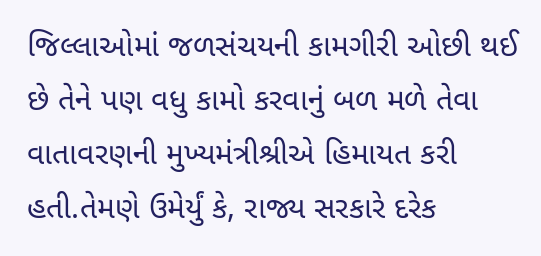જિલ્લાઓમાં જળસંચયની કામગીરી ઓછી થઈ છે તેને પણ વધુ કામો કરવાનું બળ મળે તેવા વાતાવરણની મુખ્યમંત્રીશ્રીએ હિમાયત કરી હતી.તેમણે ઉમેર્યું કે, રાજ્ય સરકારે દરેક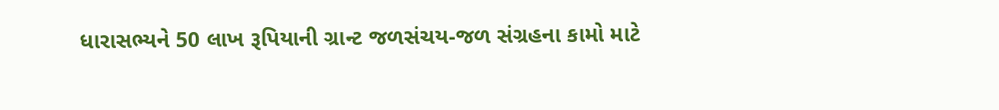ધારાસભ્યને 50 લાખ રૂપિયાની ગ્રાન્ટ જળસંચય-જળ સંગ્રહના કામો માટે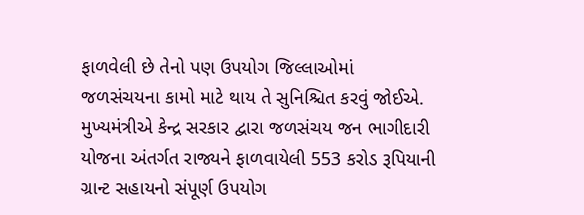ફાળવેલી છે તેનો પણ ઉપયોગ જિલ્લાઓમાં જળસંચયના કામો માટે થાય તે સુનિશ્ચિત કરવું જોઈએ. મુખ્યમંત્રીએ કેન્દ્ર સરકાર દ્વારા જળસંચય જન ભાગીદારી યોજના અંતર્ગત રાજ્યને ફાળવાયેલી 553 કરોડ રૂપિયાની ગ્રાન્ટ સહાયનો સંપૂર્ણ ઉપયોગ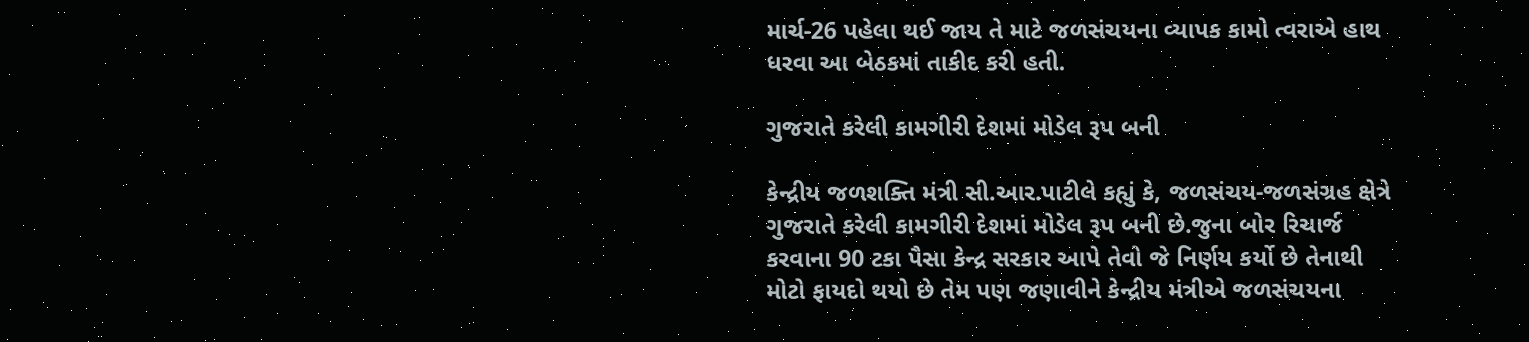માર્ચ-26 પહેલા થઈ જાય તે માટે જળસંચયના વ્યાપક કામો ત્વરાએ હાથ ધરવા આ બેઠકમાં તાકીદ કરી હતી.

ગુજરાતે કરેલી કામગીરી દેશમાં મોડેલ રૂપ બની

કેન્દ્રીય જળશક્તિ મંત્રી સી.આર.પાટીલે કહ્યું કે, જળસંચય-જળસંગ્રહ ક્ષેત્રે ગુજરાતે કરેલી કામગીરી દેશમાં મોડેલ રૂપ બની છે.જુના બોર રિચાર્જ કરવાના 90 ટકા પૈસા કેન્દ્ર સરકાર આપે તેવો જે નિર્ણય કર્યો છે તેનાથી મોટો ફાયદો થયો છે તેમ પણ જણાવીને કેન્દ્રીય મંત્રીએ જળસંચયના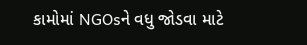કામોમાં NGOsને વધુ જોડવા માટે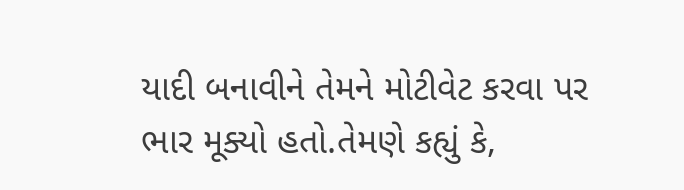યાદી બનાવીને તેમને મોટીવેટ કરવા પર ભાર મૂક્યો હતો.તેમણે કહ્યું કે,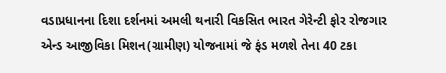વડાપ્રધાનના દિશા દર્શનમાં અમલી થનારી વિકસિત ભારત ગેરેન્ટી ફોર રોજગાર એન્ડ આજીવિકા મિશન(ગ્રામીણ) યોજનામાં જે ફંડ મળશે તેના 40 ટકા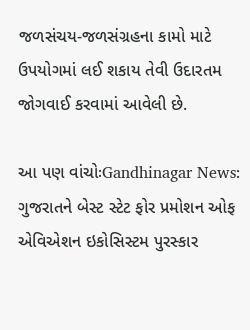જળસંચય-જળસંગ્રહના કામો માટે ઉપયોગમાં લઈ શકાય તેવી ઉદારતમ જોગવાઈ કરવામાં આવેલી છે.

આ પણ વાંચોઃGandhinagar News: ગુજરાતને બેસ્ટ સ્ટેટ ફોર પ્રમોશન ઓફ એવિએશન ઇકોસિસ્ટમ પુરસ્કાર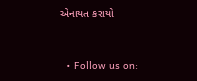એનાયત કરાયો



  • Follow us on: